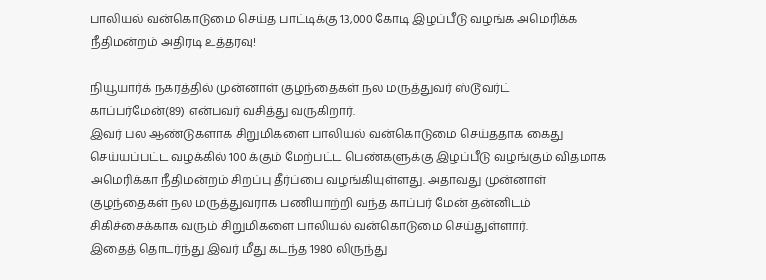பாலியல் வன்கொடுமை செய்த பாட்டிக்கு 13,000 கோடி இழப்பீடு வழங்க அமெரிக்க நீதிமன்றம் அதிரடி உத்தரவு!

நியூயார்க் நகரத்தில் முன்னாள் குழந்தைகள் நல மருத்துவர் ஸ்டூவர்ட் காப்பர்மேன்(89) என்பவர் வசித்து வருகிறார்.
இவர் பல ஆண்டுகளாக சிறுமிகளை பாலியல் வன்கொடுமை செய்ததாக கைது செய்யப்பட்ட வழக்கில் 100 க்கும் மேற்பட்ட பெண்களுக்கு இழப்பீடு வழங்கும் விதமாக அமெரிக்கா நீதிமன்றம் சிறப்பு தீர்ப்பை வழங்கியுள்ளது. அதாவது முன்னாள் குழந்தைகள் நல மருத்துவராக பணியாற்றி வந்த காப்பர் மேன் தன்னிடம் சிகிச்சைக்காக வரும் சிறுமிகளை பாலியல் வன்கொடுமை செய்துள்ளார்.
இதைத் தொடர்ந்து இவர் மீது கடந்த 1980 லிருந்து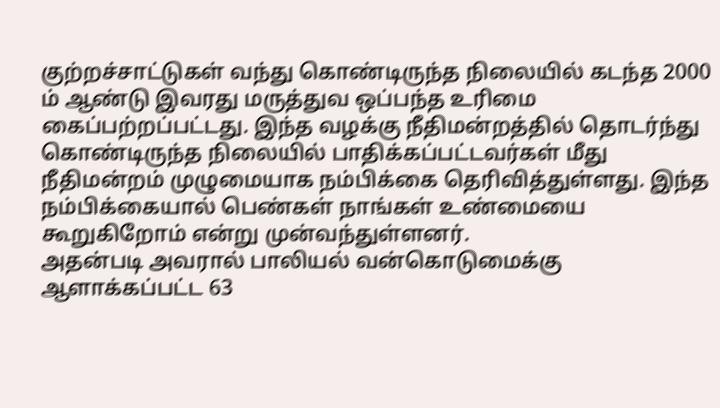குற்றச்சாட்டுகள் வந்து கொண்டிருந்த நிலையில் கடந்த 2000 ம் ஆண்டு இவரது மருத்துவ ஒப்பந்த உரிமை கைப்பற்றப்பட்டது. இந்த வழக்கு நீதிமன்றத்தில் தொடர்ந்து கொண்டிருந்த நிலையில் பாதிக்கப்பட்டவர்கள் மீது நீதிமன்றம் முழுமையாக நம்பிக்கை தெரிவித்துள்ளது. இந்த நம்பிக்கையால் பெண்கள் நாங்கள் உண்மையை கூறுகிறோம் என்று முன்வந்துள்ளனர்.
அதன்படி அவரால் பாலியல் வன்கொடுமைக்கு ஆளாக்கப்பட்ட 63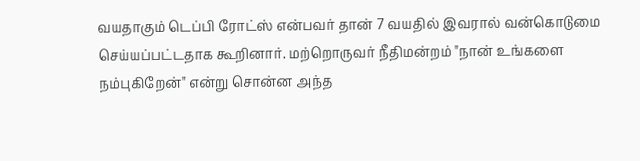வயதாகும் டெப்பி ரோட்ஸ் என்பவர் தான் 7 வயதில் இவரால் வன்கொடுமை செய்யப்பட்டதாக கூறினார். மற்றொருவர் நீதிமன்றம் "நான் உங்களை நம்புகிறேன்" என்று சொன்ன அந்த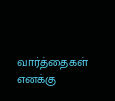வார்த்தைகள் எனக்கு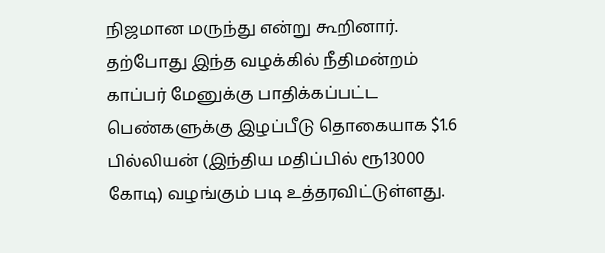நிஜமான மருந்து என்று கூறினார். தற்போது இந்த வழக்கில் நீதிமன்றம் காப்பர் மேனுக்கு பாதிக்கப்பட்ட பெண்களுக்கு இழப்பீடு தொகையாக $1.6 பில்லியன் (இந்திய மதிப்பில் ரூ13000 கோடி) வழங்கும் படி உத்தரவிட்டுள்ளது.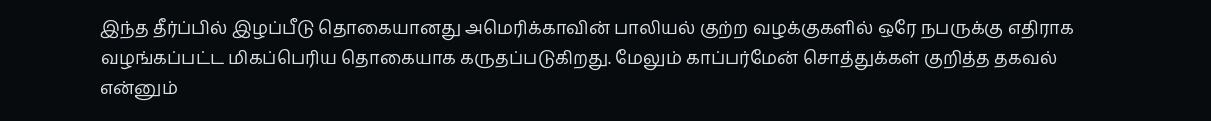இந்த தீர்ப்பில் இழப்பீடு தொகையானது அமெரிக்காவின் பாலியல் குற்ற வழக்குகளில் ஒரே நபருக்கு எதிராக வழங்கப்பட்ட மிகப்பெரிய தொகையாக கருதப்படுகிறது. மேலும் காப்பர்மேன் சொத்துக்கள் குறித்த தகவல் என்னும்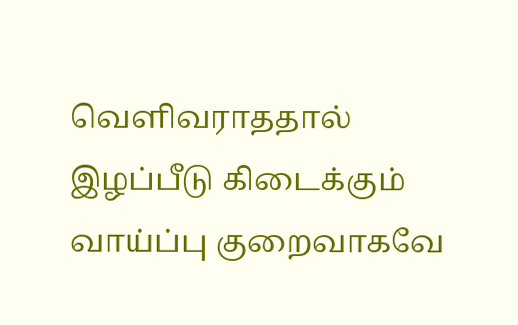வெளிவராததால் இழப்பீடு கிடைக்கும் வாய்ப்பு குறைவாகவே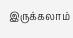இருக்கலாம்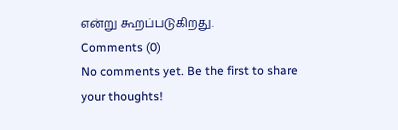என்று கூறப்படுகிறது.
Comments (0)
No comments yet. Be the first to share your thoughts!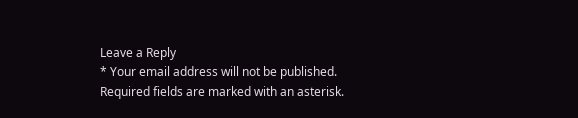Leave a Reply
* Your email address will not be published. Required fields are marked with an asterisk.